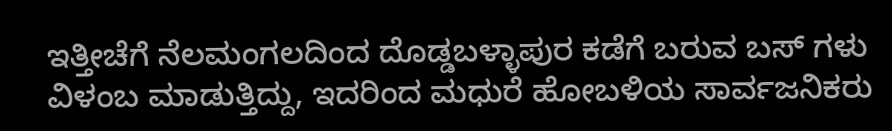ಇತ್ತೀಚೆಗೆ ನೆಲಮಂಗಲದಿಂದ ದೊಡ್ಡಬಳ್ಳಾಪುರ ಕಡೆಗೆ ಬರುವ ಬಸ್ ಗಳು ವಿಳಂಬ ಮಾಡುತ್ತಿದ್ದು, ಇದರಿಂದ ಮಧುರೆ ಹೋಬಳಿಯ ಸಾರ್ವಜನಿಕರು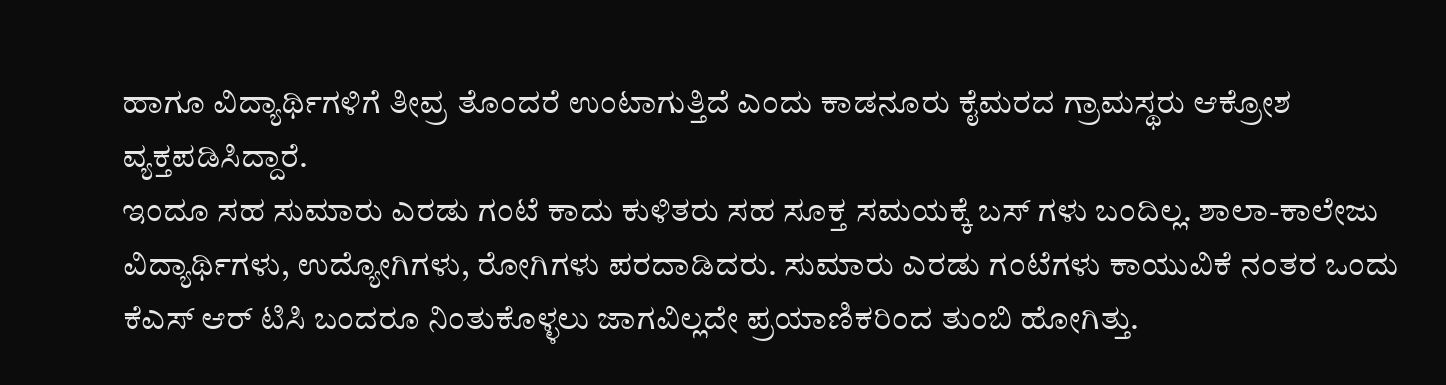ಹಾಗೂ ವಿದ್ಯಾರ್ಥಿಗಳಿಗೆ ತೀವ್ರ ತೊಂದರೆ ಉಂಟಾಗುತ್ತಿದೆ ಎಂದು ಕಾಡನೂರು ಕೈಮರದ ಗ್ರಾಮಸ್ಥರು ಆಕ್ರೋಶ ವ್ಯಕ್ತಪಡಿಸಿದ್ದಾರೆ.
ಇಂದೂ ಸಹ ಸುಮಾರು ಎರಡು ಗಂಟೆ ಕಾದು ಕುಳಿತರು ಸಹ ಸೂಕ್ತ ಸಮಯಕ್ಕೆ ಬಸ್ ಗಳು ಬಂದಿಲ್ಲ. ಶಾಲಾ-ಕಾಲೇಜು ವಿದ್ಯಾರ್ಥಿಗಳು, ಉದ್ಯೋಗಿಗಳು, ರೋಗಿಗಳು ಪರದಾಡಿದರು. ಸುಮಾರು ಎರಡು ಗಂಟೆಗಳು ಕಾಯುವಿಕೆ ನಂತರ ಒಂದು ಕೆಎಸ್ ಆರ್ ಟಿಸಿ ಬಂದರೂ ನಿಂತುಕೊಳ್ಳಲು ಜಾಗವಿಲ್ಲದೇ ಪ್ರಯಾಣಿಕರಿಂದ ತುಂಬಿ ಹೋಗಿತ್ತು.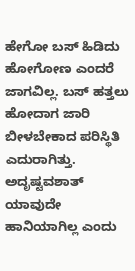ಹೇಗೋ ಬಸ್ ಹಿಡಿದು ಹೋಗೋಣ ಎಂದರೆ ಜಾಗವಿಲ್ಲ. ಬಸ್ ಹತ್ತಲು ಹೋದಾಗ ಜಾರಿ ಬೀಳಬೇಕಾದ ಪರಿಸ್ಥಿತಿ ಎದುರಾಗಿತ್ತು. ಅದೃಷ್ಟವಶಾತ್ ಯಾವುದೇ ಹಾನಿಯಾಗಿಲ್ಲ ಎಂದು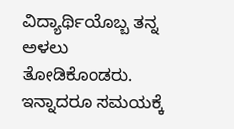ವಿದ್ಯಾರ್ಥಿಯೊಬ್ಬ ತನ್ನ ಅಳಲು ತೋಡಿಕೊಂಡರು.
ಇನ್ನಾದರೂ ಸಮಯಕ್ಕೆ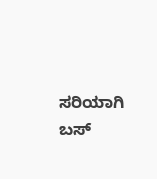ಸರಿಯಾಗಿ ಬಸ್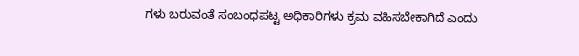ಗಳು ಬರುವಂತೆ ಸಂಬಂಧಪಟ್ಟ ಅಧಿಕಾರಿಗಳು ಕ್ರಮ ವಹಿಸಬೇಕಾಗಿದೆ ಎಂದು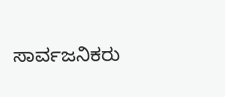ಸಾರ್ವಜನಿಕರು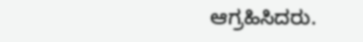ಆಗ್ರಹಿಸಿದರು.